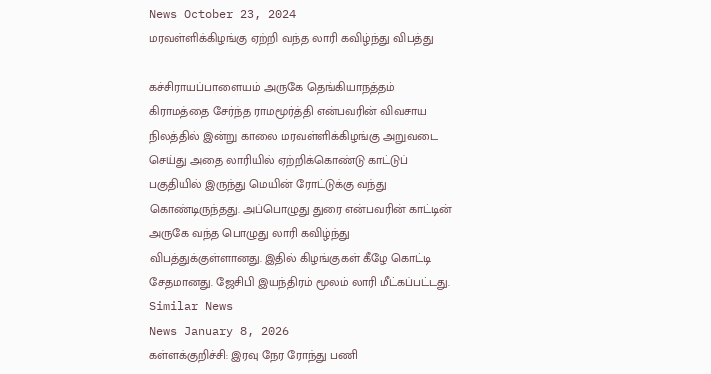News October 23, 2024
மரவள்ளிக்கிழங்கு ஏற்றி வந்த லாரி கவிழ்ந்து விபத்து

கச்சிராயப்பாளையம் அருகே தெங்கியாநத்தம் கிராமத்தை சேர்ந்த ராமமூர்த்தி என்பவரின் விவசாய நிலத்தில் இன்று காலை மரவள்ளிக்கிழங்கு அறுவடை செய்து அதை லாரியில் ஏற்றிக்கொண்டு காட்டுப் பகுதியில் இருந்து மெயின் ரோட்டுக்கு வந்து கொண்டிருந்தது. அப்பொழுது துரை என்பவரின் காட்டின் அருகே வந்த பொழுது லாரி கவிழ்ந்து விபத்துக்குள்ளானது. இதில் கிழங்குகள் கீழே கொட்டி சேதமானது. ஜேசிபி இயந்திரம் மூலம் லாரி மீட்கப்பட்டது.
Similar News
News January 8, 2026
கள்ளக்குறிச்சி: இரவு நேர ரோந்து பணி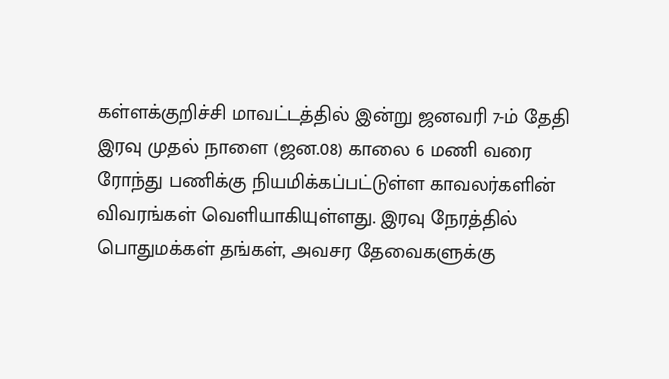கள்ளக்குறிச்சி மாவட்டத்தில் இன்று ஜனவரி 7-ம் தேதி இரவு முதல் நாளை (ஜன.08) காலை 6 மணி வரை ரோந்து பணிக்கு நியமிக்கப்பட்டுள்ள காவலர்களின் விவரங்கள் வெளியாகியுள்ளது. இரவு நேரத்தில் பொதுமக்கள் தங்கள், அவசர தேவைகளுக்கு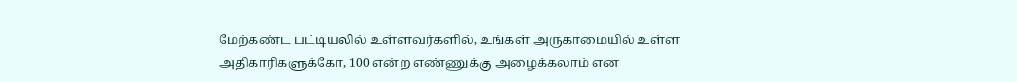மேற்கண்ட பட்டியலில் உள்ளவர்களில், உங்கள் அருகாமையில் உள்ள அதிகாரிகளுக்கோ, 100 என்ற எண்ணுக்கு அழைக்கலாம் என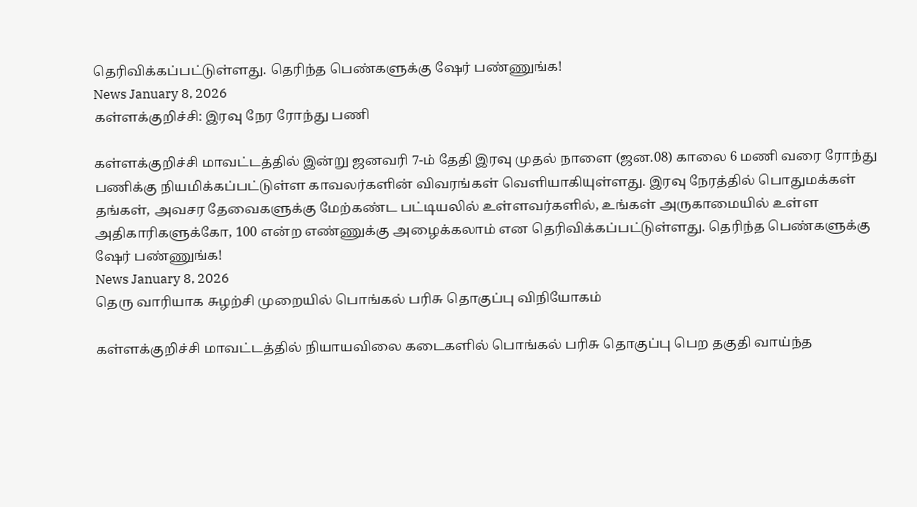தெரிவிக்கப்பட்டுள்ளது. தெரிந்த பெண்களுக்கு ஷேர் பண்ணுங்க!
News January 8, 2026
கள்ளக்குறிச்சி: இரவு நேர ரோந்து பணி

கள்ளக்குறிச்சி மாவட்டத்தில் இன்று ஜனவரி 7-ம் தேதி இரவு முதல் நாளை (ஜன.08) காலை 6 மணி வரை ரோந்து பணிக்கு நியமிக்கப்பட்டுள்ள காவலர்களின் விவரங்கள் வெளியாகியுள்ளது. இரவு நேரத்தில் பொதுமக்கள் தங்கள், அவசர தேவைகளுக்கு மேற்கண்ட பட்டியலில் உள்ளவர்களில், உங்கள் அருகாமையில் உள்ள அதிகாரிகளுக்கோ, 100 என்ற எண்ணுக்கு அழைக்கலாம் என தெரிவிக்கப்பட்டுள்ளது. தெரிந்த பெண்களுக்கு ஷேர் பண்ணுங்க!
News January 8, 2026
தெரு வாரியாக சுழற்சி முறையில் பொங்கல் பரிசு தொகுப்பு விநியோகம்

கள்ளக்குறிச்சி மாவட்டத்தில் நியாயவிலை கடைகளில் பொங்கல் பரிசு தொகுப்பு பெற தகுதி வாய்ந்த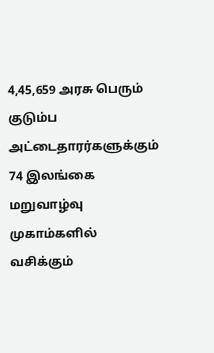4,45,659 அரசு பெரும் குடும்ப அட்டைதாரர்களுக்கும் 74 இலங்கை மறுவாழ்வு முகாம்களில் வசிக்கும்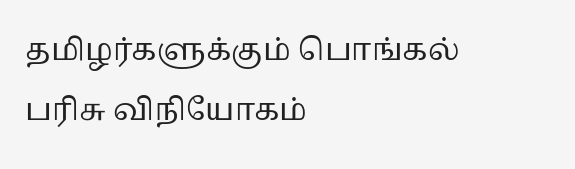தமிழர்களுக்கும் பொங்கல் பரிசு விநியோகம்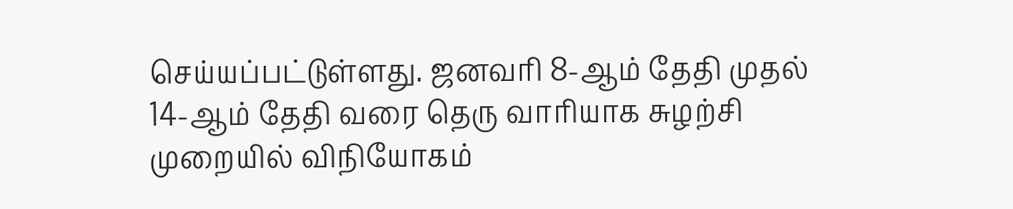செய்யப்பட்டுள்ளது. ஜனவரி 8-ஆம் தேதி முதல் 14-ஆம் தேதி வரை தெரு வாரியாக சுழற்சி முறையில் விநியோகம்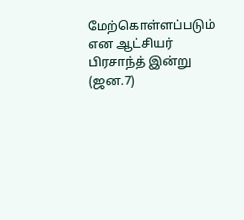மேற்கொள்ளப்படும் என ஆட்சியர் பிரசாந்த் இன்று (ஜன.7)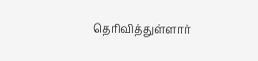தெரிவித்துள்ளார்